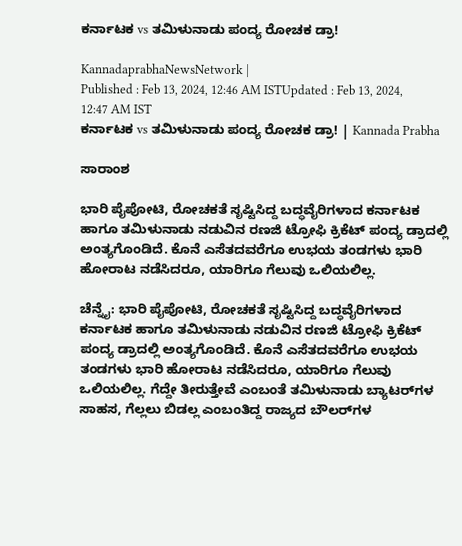ಕರ್ನಾಟಕ vs ತಮಿಳುನಾಡು ಪಂದ್ಯ ರೋಚಕ ಡ್ರಾ!

KannadaprabhaNewsNetwork |
Published : Feb 13, 2024, 12:46 AM ISTUpdated : Feb 13, 2024, 12:47 AM IST
ಕರ್ನಾಟಕ vs ತಮಿಳುನಾಡು ಪಂದ್ಯ ರೋಚಕ ಡ್ರಾ! | Kannada Prabha

ಸಾರಾಂಶ

ಭಾರಿ ಪೈಪೋಟಿ, ರೋಚಕತೆ ಸೃಷ್ಟಿಸಿದ್ದ ಬದ್ಧವೈರಿಗಳಾದ ಕರ್ನಾಟಕ ಹಾಗೂ ತಮಿಳುನಾಡು ನಡುವಿನ ರಣಜಿ ಟ್ರೋಫಿ ಕ್ರಿಕೆಟ್‌ ಪಂದ್ಯ ಡ್ರಾದಲ್ಲಿ ಅಂತ್ಯಗೊಂಡಿದೆ. ಕೊನೆ ಎಸೆತದವರೆಗೂ ಉಭಯ ತಂಡಗಳು ಭಾರಿ ಹೋರಾಟ ನಡೆಸಿದರೂ, ಯಾರಿಗೂ ಗೆಲುವು ಒಲಿಯಲಿಲ್ಲ.

ಚೆನ್ನೈ: ಭಾರಿ ಪೈಪೋಟಿ, ರೋಚಕತೆ ಸೃಷ್ಟಿಸಿದ್ದ ಬದ್ಧವೈರಿಗಳಾದ ಕರ್ನಾಟಕ ಹಾಗೂ ತಮಿಳುನಾಡು ನಡುವಿನ ರಣಜಿ ಟ್ರೋಫಿ ಕ್ರಿಕೆಟ್‌ ಪಂದ್ಯ ಡ್ರಾದಲ್ಲಿ ಅಂತ್ಯಗೊಂಡಿದೆ. ಕೊನೆ ಎಸೆತದವರೆಗೂ ಉಭಯ ತಂಡಗಳು ಭಾರಿ ಹೋರಾಟ ನಡೆಸಿದರೂ, ಯಾರಿಗೂ ಗೆಲುವು ಒಲಿಯಲಿಲ್ಲ. ಗೆದ್ದೇ ತೀರುತ್ತೇವೆ ಎಂಬಂತೆ ತಮಿಳುನಾಡು ಬ್ಯಾಟರ್‌ಗಳ ಸಾಹಸ, ಗೆಲ್ಲಲು ಬಿಡಲ್ಲ ಎಂಬಂತಿದ್ದ ರಾಜ್ಯದ ಬೌಲರ್‌ಗಳ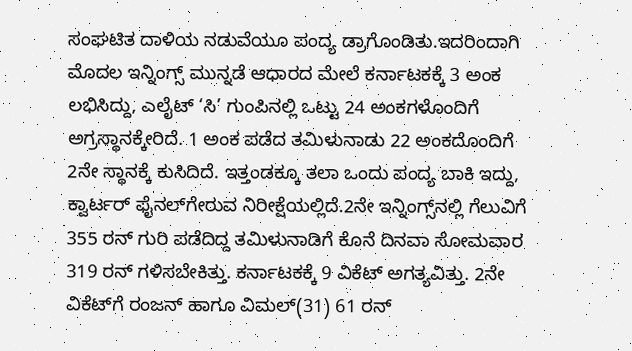ಸಂಘಟಿತ ದಾಳಿಯ ನಡುವೆಯೂ ಪಂದ್ಯ ಡ್ರಾಗೊಂಡಿತು.ಇದರಿಂದಾಗಿ ಮೊದಲ ಇನ್ನಿಂಗ್ಸ್‌ ಮುನ್ನಡೆ ಆಧಾರದ ಮೇಲೆ ಕರ್ನಾಟಕಕ್ಕೆ 3 ಅಂಕ ಲಭಿಸಿದ್ದು, ಎಲೈಟ್‌ ‘ಸಿ’ ಗುಂಪಿನಲ್ಲಿ ಒಟ್ಟು 24 ಅಂಕಗಳೊಂದಿಗೆ ಅಗ್ರಸ್ಥಾನಕ್ಕೇರಿದೆ. 1 ಅಂಕ ಪಡೆದ ತಮಿಳುನಾಡು 22 ಅಂಕದೊಂದಿಗೆ 2ನೇ ಸ್ಥಾನಕ್ಕೆ ಕುಸಿದಿದೆ. ಇತ್ತಂಡಕ್ಕೂ ತಲಾ ಒಂದು ಪಂದ್ಯ ಬಾಕಿ ಇದ್ದು, ಕ್ವಾರ್ಟರ್‌ ಫೈನಲ್‌ಗೇರುವ ನಿರೀಕ್ಷೆಯಲ್ಲಿದೆ.2ನೇ ಇನ್ನಿಂಗ್ಸ್‌ನಲ್ಲಿ ಗೆಲುವಿಗೆ 355 ರನ್‌ ಗುರಿ ಪಡೆದಿದ್ದ ತಮಿಳುನಾಡಿಗೆ ಕೊನೆ ದಿನವಾ ಸೋಮವಾರ 319 ರನ್‌ ಗಳಿಸಬೇಕಿತ್ತು. ಕರ್ನಾಟಕಕ್ಕೆ 9 ವಿಕೆಟ್‌ ಅಗತ್ಯವಿತ್ತು. 2ನೇ ವಿಕೆಟ್‌ಗೆ ರಂಜನ್‌ ಹಾಗೂ ವಿಮಲ್‌(31) 61 ರನ್‌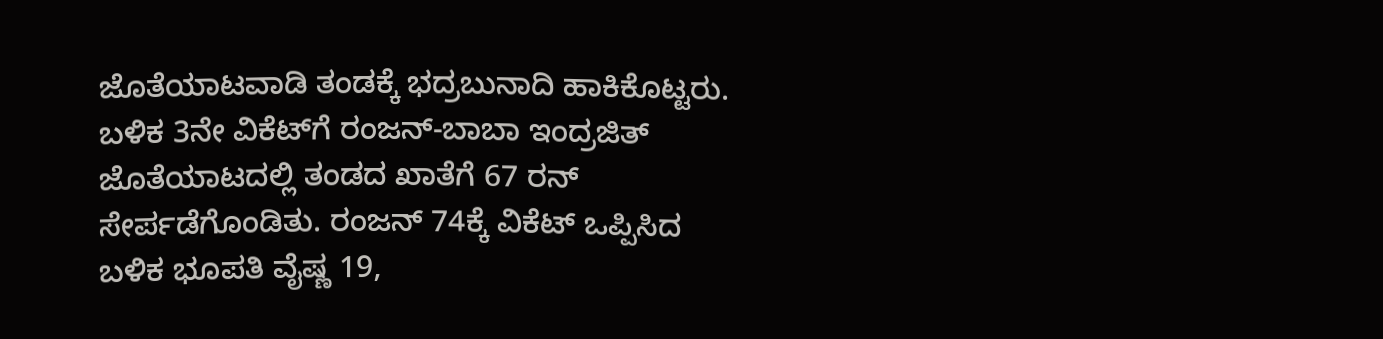ಜೊತೆಯಾಟವಾಡಿ ತಂಡಕ್ಕೆ ಭದ್ರಬುನಾದಿ ಹಾಕಿಕೊಟ್ಟರು. ಬಳಿಕ 3ನೇ ವಿಕೆಟ್‌ಗೆ ರಂಜನ್‌-ಬಾಬಾ ಇಂದ್ರಜಿತ್‌ ಜೊತೆಯಾಟದಲ್ಲಿ ತಂಡದ ಖಾತೆಗೆ 67 ರನ್‌ ಸೇರ್ಪಡೆಗೊಂಡಿತು. ರಂಜನ್‌ 74ಕ್ಕೆ ವಿಕೆಟ್‌ ಒಪ್ಪಿಸಿದ ಬಳಿಕ ಭೂಪತಿ ವೈಷ್ಣ 19,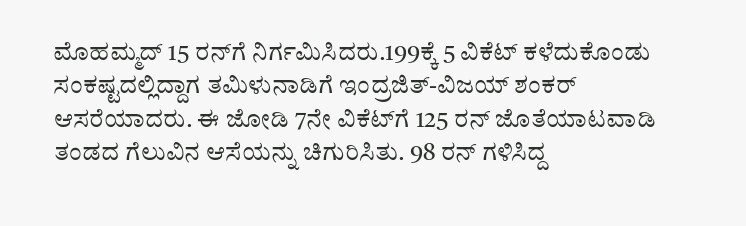ಮೊಹಮ್ಮದ್‌ 15 ರನ್‌ಗೆ ನಿರ್ಗಮಿಸಿದರು.199ಕ್ಕೆ 5 ವಿಕೆಟ್‌ ಕಳೆದುಕೊಂಡು ಸಂಕಷ್ಟದಲ್ಲಿದ್ದಾಗ ತಮಿಳುನಾಡಿಗೆ ಇಂದ್ರಜಿತ್‌-ವಿಜಯ್‌ ಶಂಕರ್‌ ಆಸರೆಯಾದರು. ಈ ಜೋಡಿ 7ನೇ ವಿಕೆಟ್‌ಗೆ 125 ರನ್‌ ಜೊತೆಯಾಟವಾಡಿ ತಂಡದ ಗೆಲುವಿನ ಆಸೆಯನ್ನು ಚಿಗುರಿಸಿತು. 98 ರನ್‌ ಗಳಿಸಿದ್ದ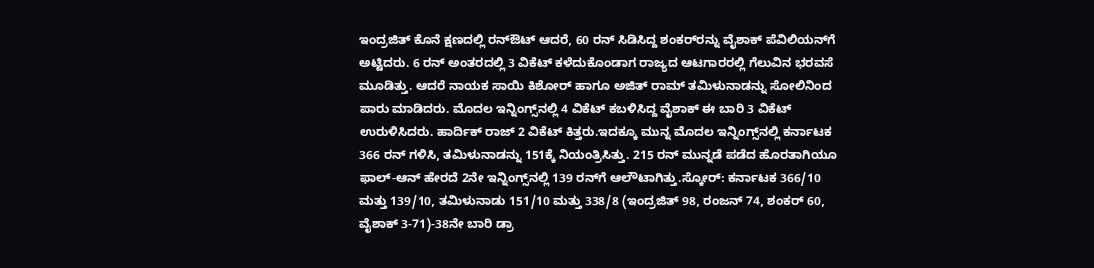ಇಂದ್ರಜಿತ್ ಕೊನೆ ಕ್ಷಣದಲ್ಲಿ ರನ್‌ಔಟ್‌ ಆದರೆ, 60 ರನ್‌ ಸಿಡಿಸಿದ್ದ ಶಂಕರ್‌ರನ್ನು ವೈಶಾಕ್‌ ಪೆವಿಲಿಯನ್‌ಗೆ ಅಟ್ಟಿದರು. 6 ರನ್‌ ಅಂತರದಲ್ಲಿ 3 ವಿಕೆಟ್ ಕಳೆದುಕೊಂಡಾಗ ರಾಜ್ಯದ ಆಟಗಾರರಲ್ಲಿ ಗೆಲುವಿನ ಭರವಸೆ ಮೂಡಿತ್ತು. ಆದರೆ ನಾಯಕ ಸಾಯಿ ಕಿಶೋರ್‌ ಹಾಗೂ ಅಜಿತ್‌ ರಾಮ್‌ ತಮಿಳುನಾಡನ್ನು ಸೋಲಿನಿಂದ ಪಾರು ಮಾಡಿದರು. ಮೊದಲ ಇನ್ನಿಂಗ್ಸ್‌ನಲ್ಲಿ 4 ವಿಕೆಟ್‌ ಕಬಳಿಸಿದ್ದ ವೈಶಾಕ್‌ ಈ ಬಾರಿ 3 ವಿಕೆಟ್‌ ಉರುಳಿಸಿದರು. ಹಾರ್ದಿಕ್‌ ರಾಜ್‌ 2 ವಿಕೆಟ್‌ ಕಿತ್ತರು.ಇದಕ್ಕೂ ಮುನ್ನ ಮೊದಲ ಇನ್ನಿಂಗ್ಸ್‌ನಲ್ಲಿ ಕರ್ನಾಟಕ 366 ರನ್‌ ಗಳಿಸಿ, ತಮಿಳುನಾಡನ್ನು 151ಕ್ಕೆ ನಿಯಂತ್ರಿಸಿತ್ತು. 215 ರನ್‌ ಮುನ್ನಡೆ ಪಡೆದ ಹೊರತಾಗಿಯೂ ಫಾಲ್‌-ಆನ್‌ ಹೇರದೆ 2ನೇ ಇನ್ನಿಂಗ್ಸ್‌ನಲ್ಲಿ 139 ರನ್‌ಗೆ ಆಲೌಟಾಗಿತ್ತು.ಸ್ಕೋರ್‌: ಕರ್ನಾಟಕ 366/10 ಮತ್ತು 139/10, ತಮಿಳುನಾಡು 151/10 ಮತ್ತು 338/8 (ಇಂದ್ರಜಿತ್‌ 98, ರಂಜನ್‌ 74, ಶಂಕರ್‌ 60, ವೈಶಾಕ್‌ 3-71)-38ನೇ ಬಾರಿ ಡ್ರಾ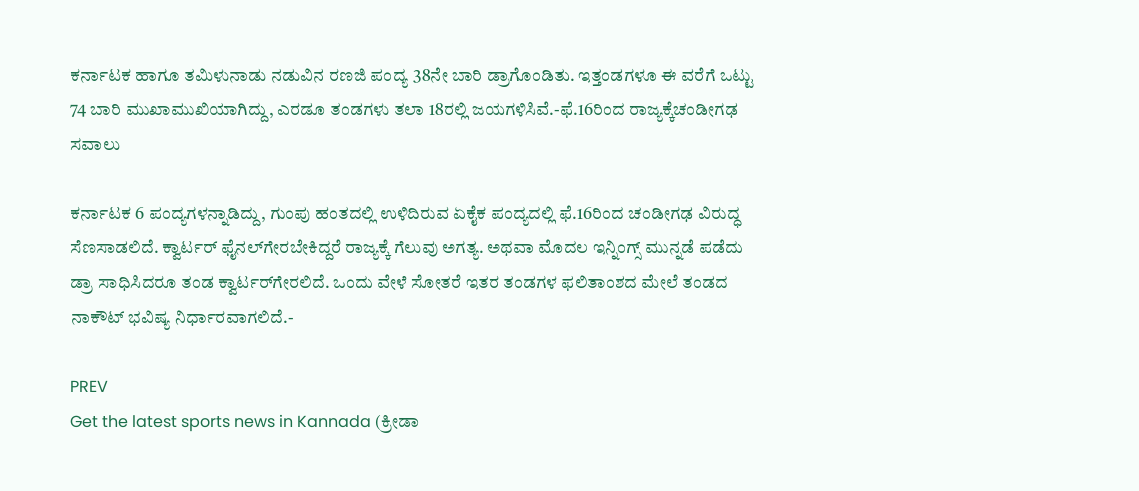ಕರ್ನಾಟಕ ಹಾಗೂ ತಮಿಳುನಾಡು ನಡುವಿನ ರಣಜಿ ಪಂದ್ಯ 38ನೇ ಬಾರಿ ಡ್ರಾಗೊಂಡಿತು. ಇತ್ತಂಡಗಳೂ ಈ ವರೆಗೆ ಒಟ್ಟು 74 ಬಾರಿ ಮುಖಾಮುಖಿಯಾಗಿದ್ದು, ಎರಡೂ ತಂಡಗಳು ತಲಾ 18ರಲ್ಲಿ ಜಯಗಳಿಸಿವೆ.-ಫೆ.16ರಿಂದ ರಾಜ್ಯಕ್ಕೆಚಂಡೀಗಢ ಸವಾಲು

ಕರ್ನಾಟಕ 6 ಪಂದ್ಯಗಳನ್ನಾಡಿದ್ದು, ಗುಂಪು ಹಂತದಲ್ಲಿ ಉಳಿದಿರುವ ಏಕೈಕ ಪಂದ್ಯದಲ್ಲಿ ಫೆ.16ರಿಂದ ಚಂಡೀಗಢ ವಿರುದ್ಧ ಸೆಣಸಾಡಲಿದೆ. ಕ್ವಾರ್ಟರ್‌ ಫೈನಲ್‌ಗೇರಬೇಕಿದ್ದರೆ ರಾಜ್ಯಕ್ಕೆ ಗೆಲುವು ಅಗತ್ಯ. ಅಥವಾ ಮೊದಲ ಇನ್ನಿಂಗ್ಸ್‌ ಮುನ್ನಡೆ ಪಡೆದು ಡ್ರಾ ಸಾಧಿಸಿದರೂ ತಂಡ ಕ್ವಾರ್ಟರ್‌ಗೇರಲಿದೆ. ಒಂದು ವೇಳೆ ಸೋತರೆ ಇತರ ತಂಡಗಳ ಫಲಿತಾಂಶದ ಮೇಲೆ ತಂಡದ ನಾಕೌಟ್‌ ಭವಿಷ್ಯ ನಿರ್ಧಾರವಾಗಲಿದೆ.-

PREV
Get the latest sports news in Kannada (ಕ್ರೀಡಾ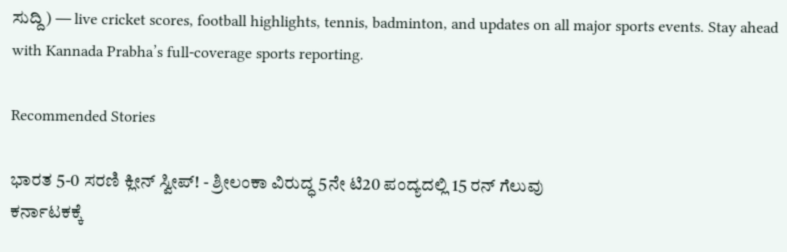ಸುದ್ದಿ) — live cricket scores, football highlights, tennis, badminton, and updates on all major sports events. Stay ahead with Kannada Prabha’s full-coverage sports reporting.

Recommended Stories

ಭಾರತ 5-0 ಸರಣಿ ಕ್ಲೀನ್‌ ಸ್ವೀಪ್‌! - ಶ್ರೀಲಂಕಾ ವಿರುದ್ಧ 5ನೇ ಟಿ20 ಪಂದ್ಯದಲ್ಲಿ 15 ರನ್‌ ಗೆಲುವು
ಕರ್ನಾಟಕಕ್ಕೆ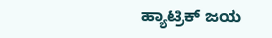ಹ್ಯಾಟ್ರಿಕ್‌ ಜಯ